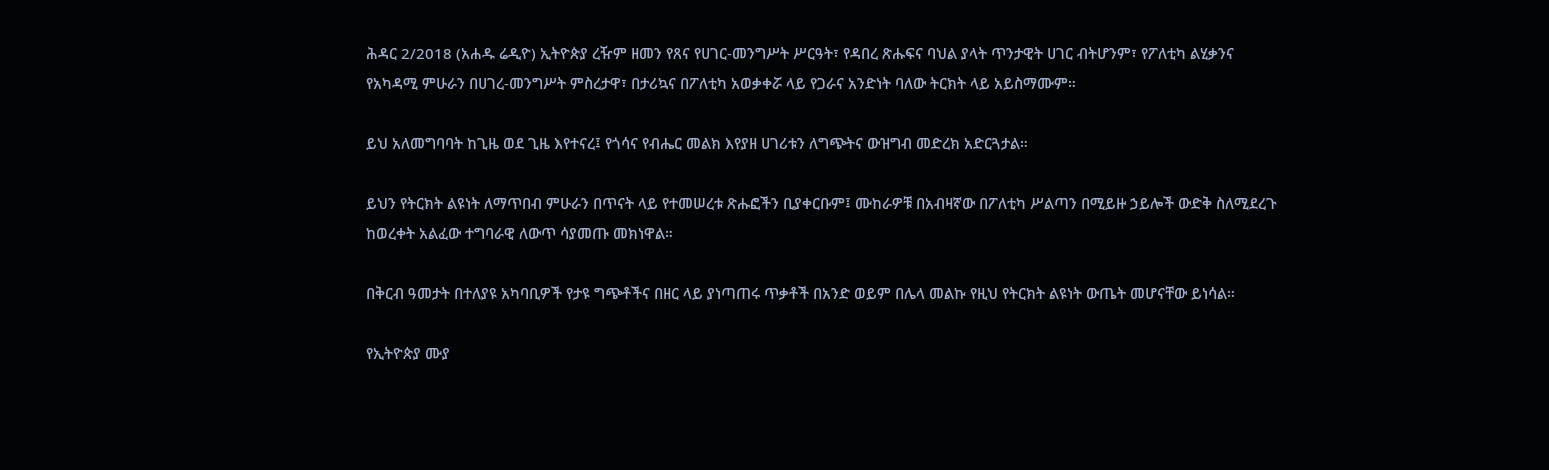ሕዳር 2/2018 (አሐዱ ሬዲዮ) ኢትዮጵያ ረዥም ዘመን የጸና የሀገር-መንግሥት ሥርዓት፣ የዳበረ ጽሑፍና ባህል ያላት ጥንታዊት ሀገር ብትሆንም፣ የፖለቲካ ልሂቃንና የአካዳሚ ምሁራን በሀገረ-መንግሥት ምስረታዋ፣ በታሪኳና በፖለቲካ አወቃቀሯ ላይ የጋራና አንድነት ባለው ትርክት ላይ አይስማሙም።

ይህ አለመግባባት ከጊዜ ወደ ጊዜ እየተናረ፤ የጎሳና የብሔር መልክ እየያዘ ሀገሪቱን ለግጭትና ውዝግብ መድረክ አድርጓታል።

ይህን የትርክት ልዩነት ለማጥበብ ምሁራን በጥናት ላይ የተመሠረቱ ጽሑፎችን ቢያቀርቡም፤ ሙከራዎቹ በአብዛኛው በፖለቲካ ሥልጣን በሚይዙ ኃይሎች ውድቅ ስለሚደረጉ ከወረቀት አልፈው ተግባራዊ ለውጥ ሳያመጡ መክነዋል።

በቅርብ ዓመታት በተለያዩ አካባቢዎች የታዩ ግጭቶችና በዘር ላይ ያነጣጠሩ ጥቃቶች በአንድ ወይም በሌላ መልኩ የዚህ የትርክት ልዩነት ውጤት መሆናቸው ይነሳል።

የኢትዮጵያ ሙያ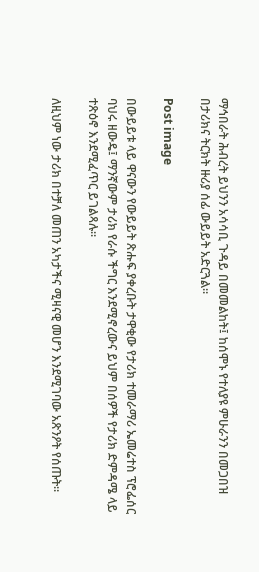ማኅበራት ሕብረት ይህንን አሳሳቢ ጉዳይ በመመልከት፤ ከሰሞኑ የተለያዩ ምሁራንን በመጋበዝ በታሪክና ትርክት ዙሪያ ሰፊ ውይይት አድርጓል።

Post image

በውይይቱ ላይ ዋናውን የውይይት ጽሑፍ ያቀረቡት ታዋቂው የታሪክ ተመራማሪ ኤመሬተስ ፕሮፌሰር ባህሩ ዘውዴ፤ ማንኛውም ታሪክ የራሱ ችግር እንደሚኖረውና ይህም በሰዎች የታሪክ ድምዳሜ ላይ ተጽዕኖ እንደሚፈጥር ይገልጻሉ።

ለዚህም ነው ታሪክ በተቻለ መጠን አካታችና ሚዛናዊ መሆን እንደሚገባው አጽንዖት የሰጡት።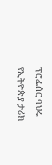ፕሮፌሰር ባህሩ የኢትዮጵያ ታሪክ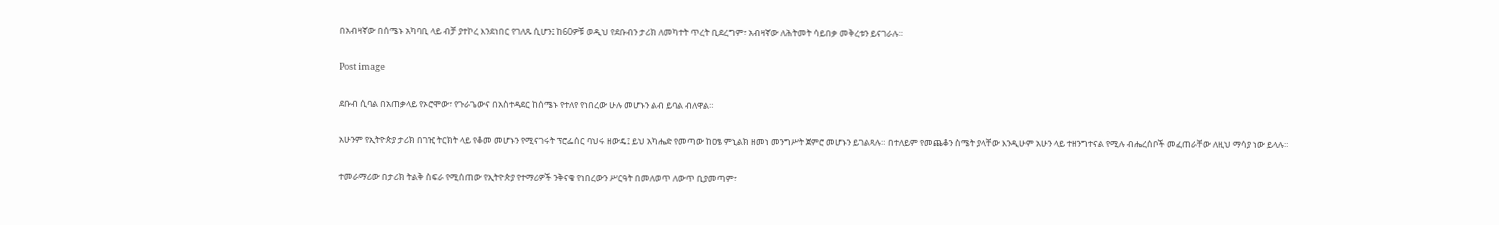በአብዛኛው በሰሜኑ አካባቢ ላይ ብቻ ያተኮረ እንደነበር የገለጹ ሲሆን፤ ከ60ዎቹ ወዲህ የደቡብን ታሪክ ለመካተት ጥረት ቢደረግም፣ አብዛኛው ለሕትመት ሳይበቃ መቅረቱን ይናገራሉ።

Post image

ደቡብ ሲባል በአጠቃላይ የኦሮሞው፣ የጉራጌውና በአስተዳደር ከሰሜኑ የተለየ የነበረው ሁሉ መሆኑን ልብ ይባል ብለዋል።

አሁንም የኢትዮጵያ ታሪክ በገዢ ትርክት ላይ የቆመ መሆኑን የሚናገሩት ፕሮፌሰር ባህሩ ዘውዴ፤ ይህ አካሔድ የመጣው ከዐፄ ምኒልክ ዘመነ መንግሥት ጀምሮ መሆኑን ይገልጻሉ። በተለይም የመጨቆን ስሜት ያላቸው እንዲሁም አሁን ላይ ተዘንግተናል የሚሉ ብሔረሰቦች መፈጠራቸው ለዚህ ማሳያ ነው ይላሉ።

ተመራማሪው በታሪክ ትልቅ ስፍራ የሚሰጠው የኢትዮጵያ የተማሪዎች ንቅናቄ የነበረውን ሥርዓት በመለወጥ ለውጥ ቢያመጣም፣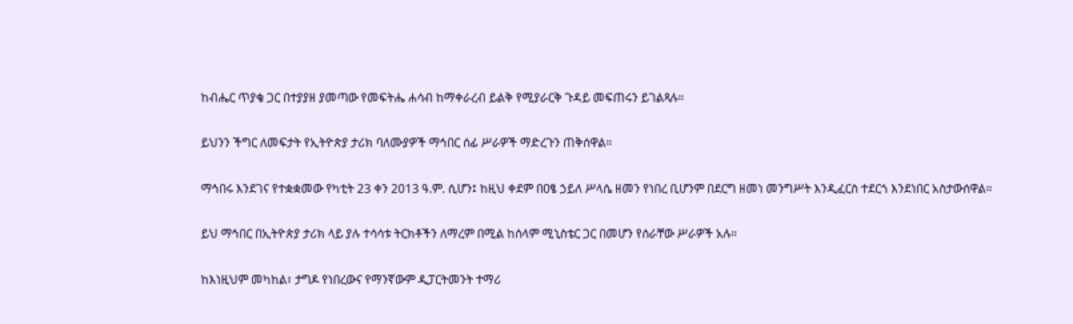ከብሔር ጥያቄ ጋር በተያያዘ ያመጣው የመፍትሔ ሐሳብ ከማቀራረብ ይልቅ የሚያራርቅ ጉዳይ መፍጠሩን ይገልጻሉ።

ይህንን ችግር ለመፍታት የኢትዮጵያ ታሪክ ባለሙያዎች ማኅበር ሰፊ ሥራዎች ማድረጉን ጠቅሰዋል።

ማኅበሩ እንደገና የተቋቋመው የካቲት 23 ቀን 2013 ዓ.ም. ሲሆን፤ ከዚህ ቀደም በዐፄ ኃይለ ሥላሴ ዘመን የነበረ ቢሆንም በደርግ ዘመነ መንግሥት እንዲፈርስ ተደርጎ እንደነበር አስታውሰዋል።

ይህ ማኅበር በኢትዮጵያ ታሪክ ላይ ያሉ ተሳሳቱ ትርክቶችን ለማረም በሚል ከሰላም ሚኒስቴር ጋር በመሆን የሰራቸው ሥራዎች አሉ።

ከእነዚህም መካከል፣ ታግዶ የነበረውና የማንኛውም ዲፓርትመንት ተማሪ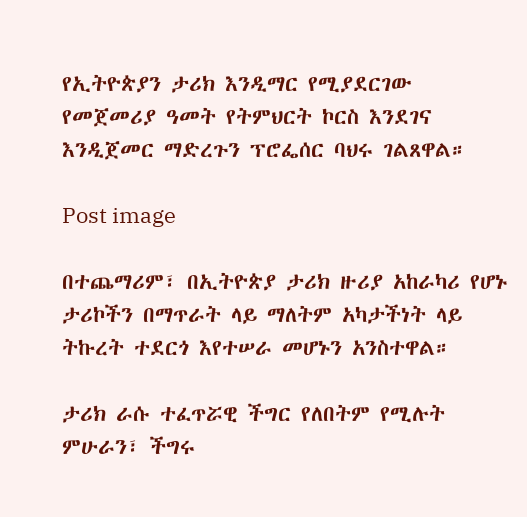የኢትዮጵያን ታሪክ እንዲማር የሚያደርገው የመጀመሪያ ዓመት የትምህርት ኮርስ እንደገና እንዲጀመር ማድረጉን ፕሮፌሰር ባህሩ ገልጸዋል።

Post image

በተጨማሪም፣ በኢትዮጵያ ታሪክ ዙሪያ አከራካሪ የሆኑ ታሪኮችን በማጥራት ላይ ማለትም አካታችነት ላይ ትኩረት ተደርጎ እየተሠራ መሆኑን አንስተዋል።

ታሪክ ራሱ ተፈጥሯዊ ችግር የለበትም የሚሉት ምሁራን፣ ችግሩ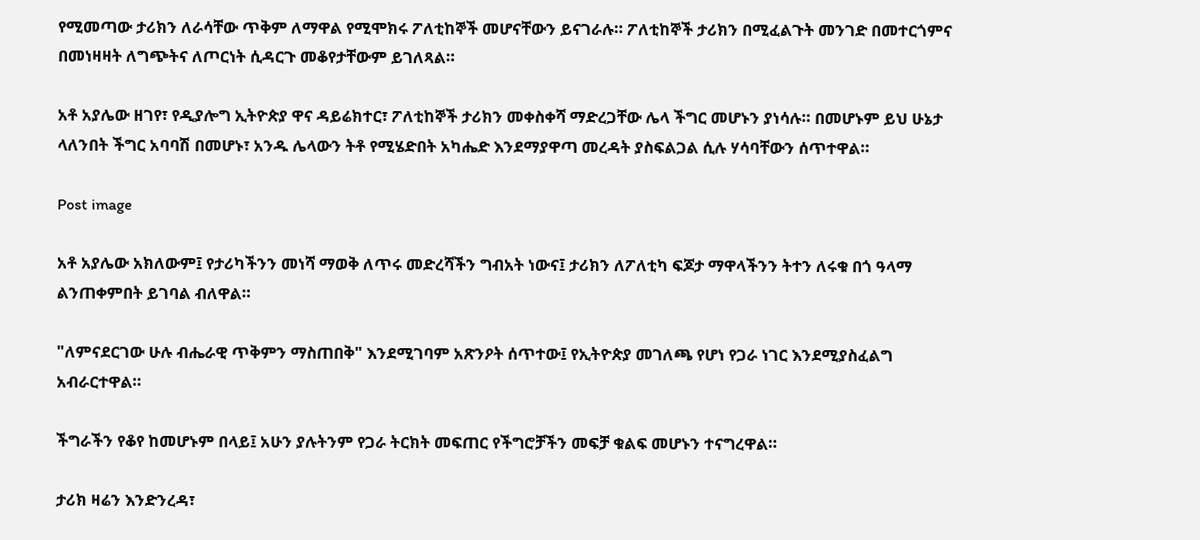የሚመጣው ታሪክን ለራሳቸው ጥቅም ለማዋል የሚሞክሩ ፖለቲከኞች መሆናቸውን ይናገራሉ። ፖለቲከኞች ታሪክን በሚፈልጉት መንገድ በመተርጎምና በመነዛዛት ለግጭትና ለጦርነት ሲዳርጉ መቆየታቸውም ይገለጻል።

አቶ አያሌው ዘገየ፣ የዲያሎግ ኢትዮጵያ ዋና ዳይሬክተር፣ ፖለቲከኞች ታሪክን መቀስቀሻ ማድረጋቸው ሌላ ችግር መሆኑን ያነሳሉ። በመሆኑም ይህ ሁኔታ ላለንበት ችግር አባባሽ በመሆኑ፣ አንዱ ሌላውን ትቶ የሚሄድበት አካሔድ እንደማያዋጣ መረዳት ያስፍልጋል ሲሉ ሃሳባቸውን ሰጥተዋል።

Post image

አቶ አያሌው አክለውም፤ የታሪካችንን መነሻ ማወቅ ለጥሩ መድረሻችን ግብአት ነውና፤ ታሪክን ለፖለቲካ ፍጆታ ማዋላችንን ትተን ለሩቁ በጎ ዓላማ ልንጠቀምበት ይገባል ብለዋል።

"ለምናደርገው ሁሉ ብሔራዊ ጥቅምን ማስጠበቅ" እንደሚገባም አጽንዖት ሰጥተው፤ የኢትዮጵያ መገለጫ የሆነ የጋራ ነገር እንደሚያስፈልግ አብራርተዋል።

ችግራችን የቆየ ከመሆኑም በላይ፤ አሁን ያሉትንም የጋራ ትርክት መፍጠር የችግሮቻችን መፍቻ ቁልፍ መሆኑን ተናግረዋል።

ታሪክ ዛሬን እንድንረዳ፣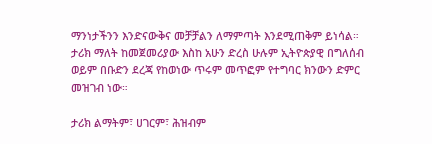ማንነታችንን እንድናውቅና መቻቻልን ለማምጣት እንደሚጠቅም ይነሳል። ታሪክ ማለት ከመጀመሪያው እስከ አሁን ድረስ ሁሉም ኢትዮጵያዊ በግለሰብ ወይም በቡድን ደረጃ የከወነው ጥሩም መጥፎም የተግባር ክንውን ድምር መዝገብ ነው።

ታሪክ ልማትም፣ ሀገርም፣ ሕዝብም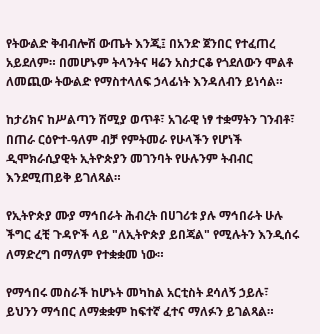የትውልድ ቅብብሎሽ ውጤት እንጂ፤ በአንድ ጀንበር የተፈጠረ አይደለም። በመሆኑም ትላንትና ዛሬን አስታርቆ የጎደለውን ሞልቶ ለመጪው ትውልድ የማስተላለፍ ኃላፊነት እንዳለብን ይነሳል።

ከታሪክና ከሥልጣን ሽሚያ ወጥቶ፣ አገራዊ ነፃ ተቋማትን ገንብቶ፣ በጠራ ርዕዮተ-ዓለም ብቻ የምትመራ የሁላችን የሆነች ዲሞክራሲያዊት ኢትዮጵያን መገንባት የሁሉንም ትብብር እንደሚጠይቅ ይገለጻል።

የኢትዮጵያ ሙያ ማኅበራት ሕብረት በሀገሪቱ ያሉ ማኅበራት ሁሉ ችግር ፈቺ ጉዳዮች ላይ "ለኢትዮጵያ ይበጃል" የሚሉትን እንዲሰሩ ለማድረግ በማለም የተቋቋመ ነው።

የማኅበሩ መስራች ከሆኑት መካከል አርቲስት ደሳለኝ ኃይሉ፣ ይህንን ማኅበር ለማቋቋም ከፍተኛ ፈተና ማለፉን ይገልጻል።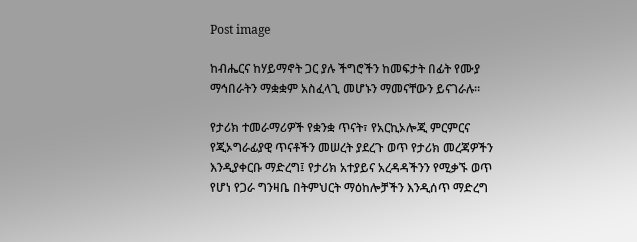Post image

ከብሔርና ከሃይማኖት ጋር ያሉ ችግሮችን ከመፍታት በፊት የሙያ ማኅበራትን ማቋቋም አስፈላጊ መሆኑን ማመናቸውን ይናገራሉ።

የታሪክ ተመራማሪዎች የቋንቋ ጥናት፣ የአርኪኦሎጂ ምርምርና የጂኦግራፊያዊ ጥናቶችን መሠረት ያደረጉ ወጥ የታሪክ መረጃዎችን እንዲያቀርቡ ማድረግ፤ የታሪክ አተያይና አረዳዳችንን የሚቃኙ ወጥ የሆነ የጋራ ግንዛቤ በትምህርት ማዕከሎቻችን እንዲሰጥ ማድረግ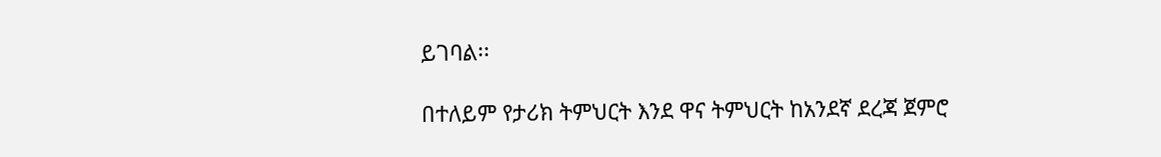ይገባል፡፡

በተለይም የታሪክ ትምህርት እንደ ዋና ትምህርት ከአንደኛ ደረጃ ጀምሮ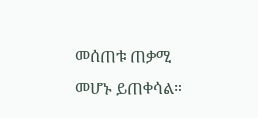መሰጠቱ ጠቃሚ መሆኑ ይጠቀሳል።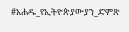#አሐዱ_የኢትዮጵያውያን_ድምጽ